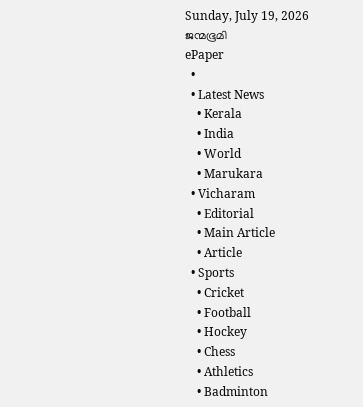Sunday, July 19, 2026
ജന്മഭൂമി
ePaper
  •
  • Latest News
    • Kerala
    • India
    • World
    • Marukara
  • Vicharam
    • Editorial
    • Main Article
    • Article
  • Sports
    • Cricket
    • Football
    • Hockey
    • Chess
    • Athletics
    • Badminton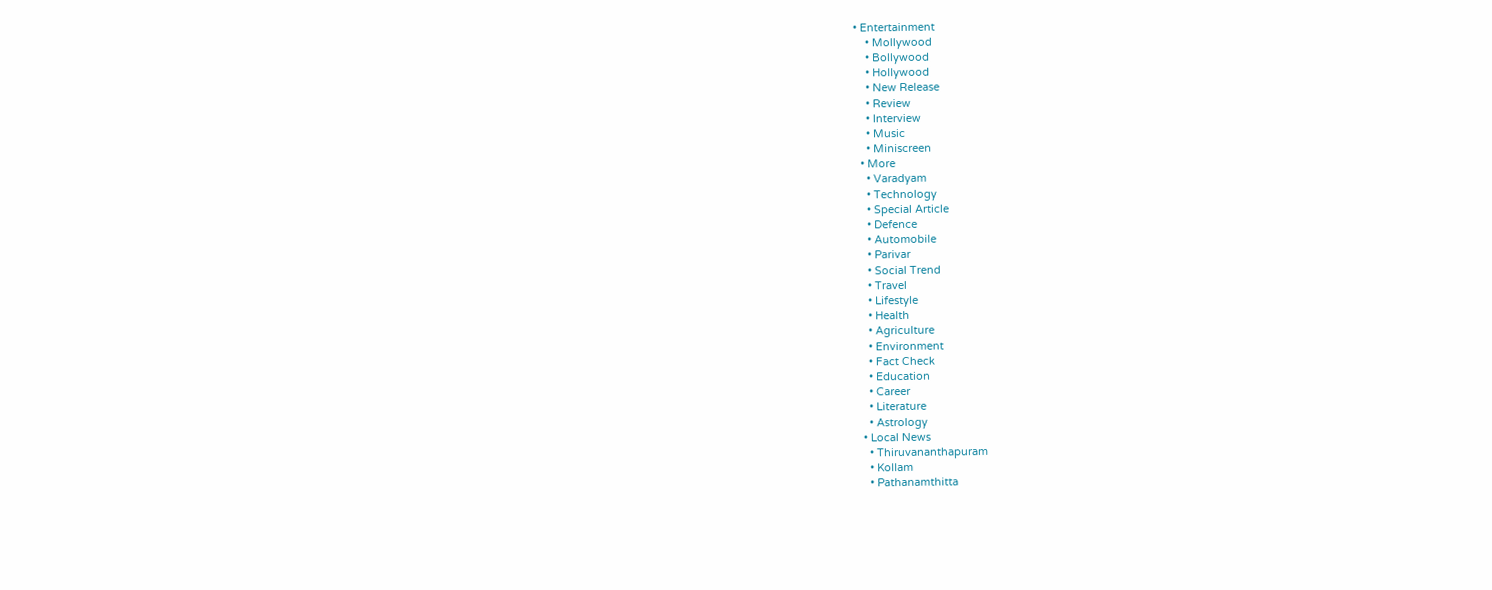• Entertainment
    • Mollywood
    • Bollywood
    • Hollywood
    • New Release
    • Review
    • Interview
    • Music
    • Miniscreen
  • More
    • Varadyam
    • Technology
    • Special Article
    • Defence
    • Automobile
    • Parivar
    • Social Trend
    • Travel
    • Lifestyle
    • Health
    • Agriculture
    • Environment
    • Fact Check
    • Education
    • Career
    • Literature
    • Astrology
  • Local News
    • Thiruvananthapuram
    • Kollam
    • Pathanamthitta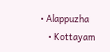• Alappuzha
    • Kottayam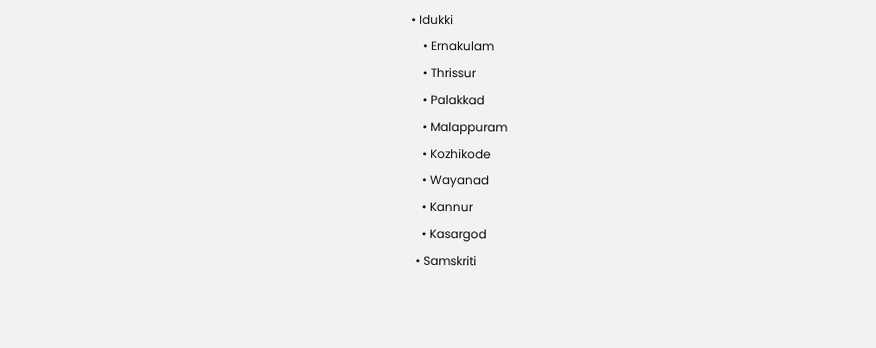• Idukki
    • Ernakulam
    • Thrissur
    • Palakkad
    • Malappuram
    • Kozhikode
    • Wayanad
    • Kannur
    • Kasargod
  • Samskriti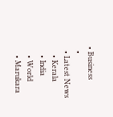• Business
  •
  • Latest News
    • Kerala
    • India
    • World
    • Marukara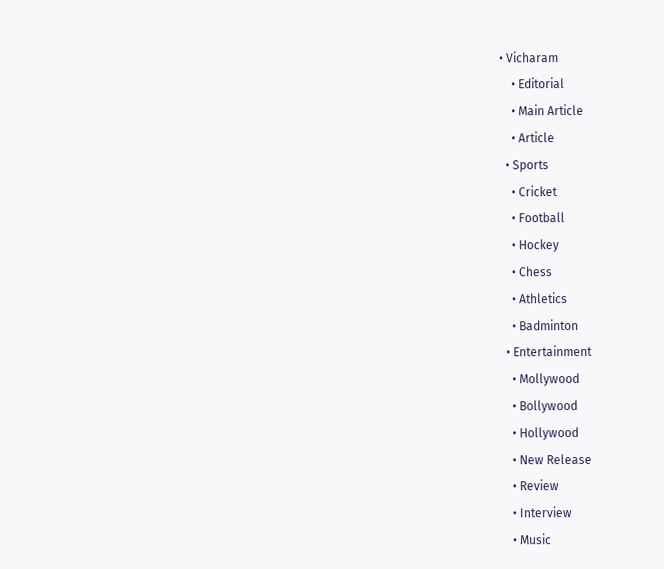• Vicharam
    • Editorial
    • Main Article
    • Article
  • Sports
    • Cricket
    • Football
    • Hockey
    • Chess
    • Athletics
    • Badminton
  • Entertainment
    • Mollywood
    • Bollywood
    • Hollywood
    • New Release
    • Review
    • Interview
    • Music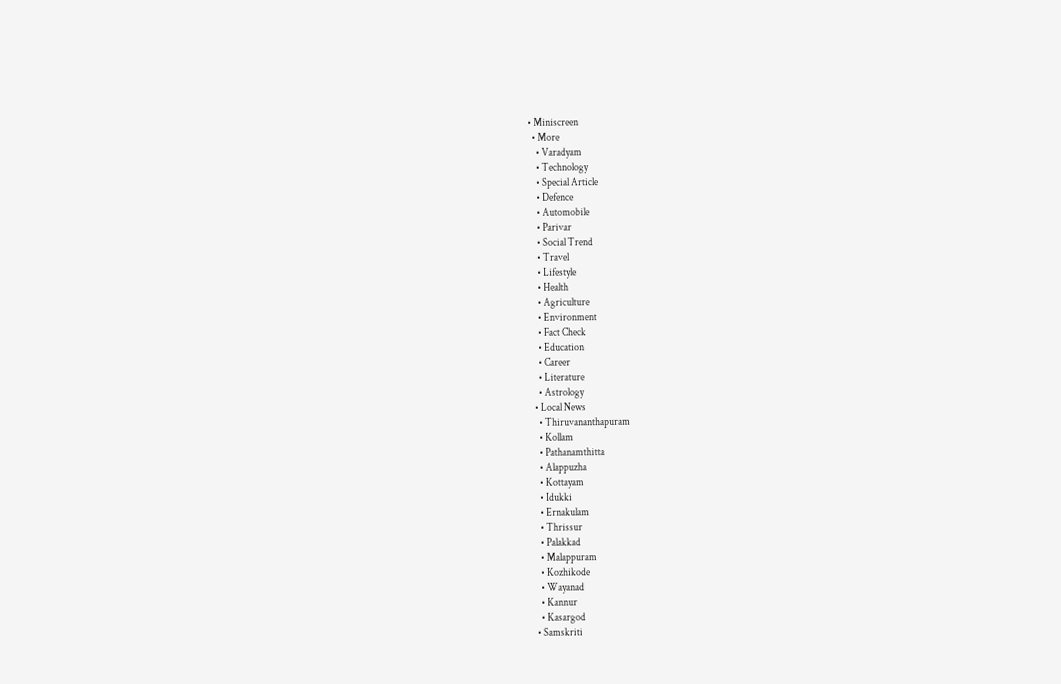• Miniscreen
  • More
    • Varadyam
    • Technology
    • Special Article
    • Defence
    • Automobile
    • Parivar
    • Social Trend
    • Travel
    • Lifestyle
    • Health
    • Agriculture
    • Environment
    • Fact Check
    • Education
    • Career
    • Literature
    • Astrology
  • Local News
    • Thiruvananthapuram
    • Kollam
    • Pathanamthitta
    • Alappuzha
    • Kottayam
    • Idukki
    • Ernakulam
    • Thrissur
    • Palakkad
    • Malappuram
    • Kozhikode
    • Wayanad
    • Kannur
    • Kasargod
  • Samskriti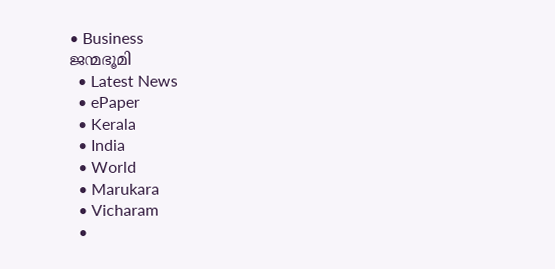• Business
ജന്മഭൂമി
  • Latest News
  • ePaper
  • Kerala
  • India
  • World
  • Marukara
  • Vicharam
  •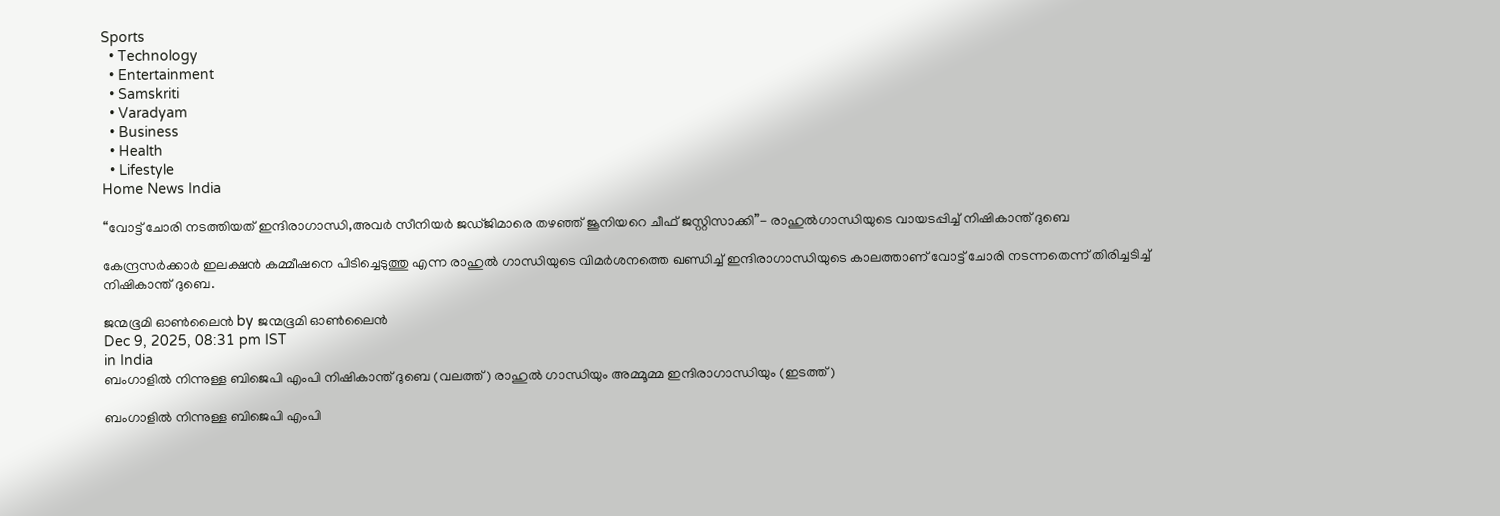Sports
  • Technology
  • Entertainment
  • Samskriti
  • Varadyam
  • Business
  • Health
  • Lifestyle
Home News India

“വോട്ട് ചോരി നടത്തിയത് ഇന്ദിരാഗാന്ധി,അവര്‍ സീനിയര്‍ ജഡ്ജിമാരെ തഴഞ്ഞ് ജൂനിയറെ ചീഫ് ജസ്റ്റിസാക്കി”- രാഹുല്‍ഗാന്ധിയുടെ വായടപ്പിച്ച് നിഷികാന്ത് ദുബെ

കേന്ദ്രസര്‍ക്കാര്‍ ഇലക്ഷന്‍ കമ്മീഷനെ പിടിച്ചെടുത്തു എന്ന രാഹുല്‍ ഗാന്ധിയുടെ വിമര്‍ശനത്തെ ഖണ്ഡിച്ച് ഇന്ദിരാഗാന്ധിയുടെ കാലത്താണ് വോട്ട് ചോരി നടന്നതെന്ന് തിരിച്ചടിച്ച് നിഷികാന്ത് ദുബെ.

ജന്മഭൂമി ഓണ്‍ലൈന്‍ by ജന്മഭൂമി ഓണ്‍ലൈന്‍
Dec 9, 2025, 08:31 pm IST
in India
ബംഗാളില്‍ നിന്നുള്ള ബിജെപി എംപി നിഷികാന്ത് ദുബെ (വലത്ത്) രാഹുല്‍ ഗാന്ധിയും അമ്മൂമ്മ ഇന്ദിരാഗാന്ധിയും (ഇടത്ത്)

ബംഗാളില്‍ നിന്നുള്ള ബിജെപി എംപി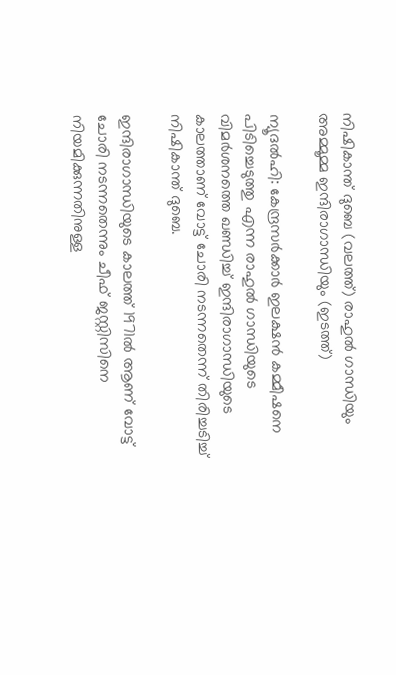നിഷികാന്ത് ദുബെ (വലത്ത്) രാഹുല്‍ ഗാന്ധിയും അമ്മൂമ്മ ഇന്ദിരാഗാന്ധിയും (ഇടത്ത്)

ന്യൂദല്‍ഹി: കേന്ദ്രസര്‍ക്കാര്‍ ഇലക്ഷന്‍ കമ്മീഷനെ പിടിച്ചെടുത്തു എന്ന രാഹുല്‍ ഗാന്ധിയുടെ വിമര്‍ശനത്തെ ഖണ്ഡിച്ച് ഇന്ദിരാഗാന്ധിയുടെ കാലത്താണ് വോട്ട് ചോരി നടന്നതെന്ന് തിരിച്ചടിച്ച് നിഷികാന്ത് ദുബെ.

ഇന്ദിരാഗാന്ധിയുടെ കാലത്ത് 1971ല്‍ ആണ് വോട്ട് ചോരി നടന്നതെന്നും ചീഫ് ജസ്റ്റിസിനെ നിയമിക്കുന്നതിനുള്ള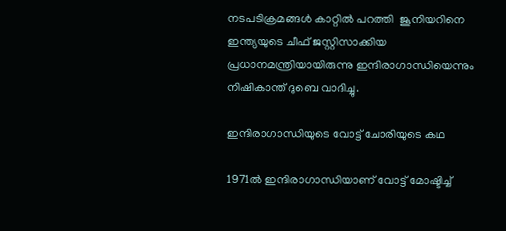നടപടിക്രമങ്ങള്‍ കാറ്റില്‍ പറത്തി  ജൂനിയറിനെ ഇന്ത്യയുടെ ചീഫ് ജസ്റ്റിസാക്കിയ പ്രധാനമന്ത്രിയായിരുന്നു ഇന്ദിരാഗാന്ധിയെന്നും നിഷികാന്ത് ദുബെ വാദിച്ചു.

ഇന്ദിരാഗാന്ധിയുടെ വോട്ട് ചോരിയുടെ കഥ

1971ല്‍ ഇന്ദിരാഗാന്ധിയാണ് വോട്ട് മോഷ്ടിച്ച്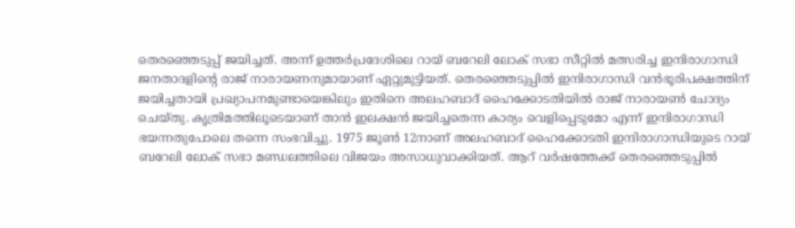തെരഞ്ഞെടുപ്പ് ജയിച്ചത്. അന്ന് ഉത്തര്‍പ്രദേശിലെ റായ് ബറേലി ലോക് സഭാ സീറ്റില്‍ മത്സരിച്ച ഇന്ദിരാഗാന്ധി ജനതാദളിന്റെ രാജ് നാരായണനുമായാണ് ഏറ്റുമുട്ടിയത്. തെരഞ്ഞെടുപ്പില്‍ ഇന്ദിരാഗാന്ധി വന്‍ഭൂരിപക്ഷത്തിന് ജയിച്ചതായി പ്രഖ്യാപനമുണ്ടായെങ്കിലും ഇതിനെ അലഹബാദ് ഹൈക്കോടതിയില്‍ രാജ് നാരായണ്‍ ചോദ്യം ചെയ്തു. കൃത്രിമത്തിലൂടെയാണ് താന്‍ ഇലക്ഷന്‍ ജയിച്ചതെന്ന കാര്യം വെളിപ്പെടുമോ എന്ന് ഇന്ദിരാഗാന്ധി ഭയന്നതുപോലെ തന്നെ സംഭവിച്ചു. 1975 ജൂണ്‍ 12നാണ് അലഹബാദ് ഹൈക്കോടതി ഇന്ദിരാഗാന്ധിയുടെ റായ് ബറേലി ലോക് സഭാ മണ്ഡലത്തിലെ വിജയം അസാധുവാക്കിയത്. ആറ് വര്‍ഷത്തേക്ക് തെരഞ്ഞെടുപ്പില്‍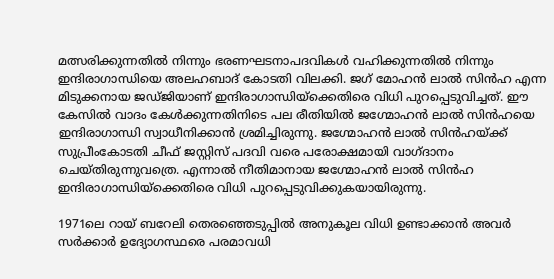മത്സരിക്കുന്നതില്‍ നിന്നും ഭരണഘടനാപദവികള്‍ വഹിക്കുന്നതില്‍ നിന്നും ഇന്ദിരാഗാന്ധിയെ അലഹബാദ് കോടതി വിലക്കി. ജഗ് മോഹന്‍ ലാല്‍ സിന്‍ഹ എന്ന മിടുക്കനായ ജഡ്ജിയാണ് ഇന്ദിരാഗാന്ധിയ്‌ക്കെതിരെ വിധി പുറപ്പെടുവിച്ചത്. ഈ കേസില്‍ വാദം കേള്‍ക്കുന്നതിനിടെ പല രീതിയില്‍ ജഗ്മോഹന്‍ ലാല്‍ സിന്‍ഹയെ ഇന്ദിരാഗാന്ധി സ്വാധീനിക്കാന്‍ ശ്രമിച്ചിരുന്നു. ജഗ്മോഹന്‍ ലാല്‍ സിന്‍ഹയ്‌ക്ക് സുപ്രീംകോടതി ചീഫ് ജസ്റ്റിസ് പദവി വരെ പരോക്ഷമായി വാഗ്ദാനം ചെയ്തിരുന്നുവത്രെ. എന്നാല്‍ നീതിമാനായ ജഗ്മോഹന്‍ ലാല്‍ സിന്‍ഹ ഇന്ദിരാഗാന്ധിയ്‌ക്കെതിരെ വിധി പുറപ്പെടുവിക്കുകയായിരുന്നു.

1971ലെ റായ് ബറേലി തെരഞ്ഞെടുപ്പില്‍ അനുകൂല വിധി ഉണ്ടാക്കാന്‍ അവര്‍ സര്‍ക്കാര്‍ ഉദ്യോഗസ്ഥരെ പരമാവധി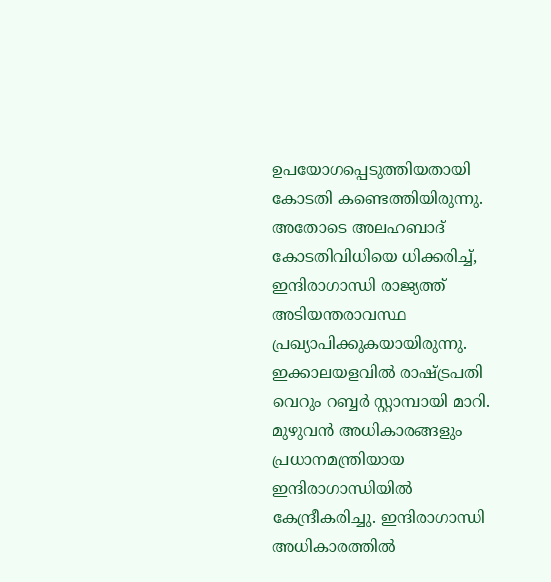ഉപയോഗപ്പെടുത്തിയതായി കോടതി കണ്ടെത്തിയിരുന്നു. അതോടെ അലഹബാദ് കോടതിവിധിയെ ധിക്കരിച്ച്, ഇന്ദിരാഗാന്ധി രാജ്യത്ത് അടിയന്തരാവസ്ഥ പ്രഖ്യാപിക്കുകയായിരുന്നു. ഇക്കാലയളവില്‍ രാഷ്‌ട്രപതി വെറും റബ്ബര്‍ സ്റ്റാമ്പായി മാറി. മുഴുവന്‍ അധികാരങ്ങളും പ്രധാനമന്ത്രിയായ ഇന്ദിരാഗാന്ധിയില്‍ കേന്ദ്രീകരിച്ചു. ഇന്ദിരാഗാന്ധി അധികാരത്തില്‍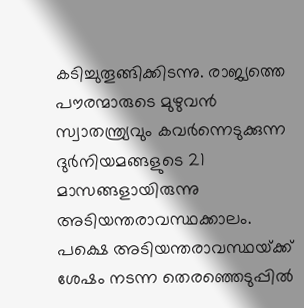കടിച്ചുതൂങ്ങിക്കിടന്നു. രാജ്യത്തെ പൗരന്മാരുടെ മുഴുവന്‍ സ്വാതന്ത്ര്യവും കവര്‍ന്നെടുക്കുന്ന ദുര്‍നിയമങ്ങളുടെ 21 മാസങ്ങളായിരുന്നു അടിയന്തരാവസ്ഥക്കാലം. പക്ഷെ അടിയന്തരാവസ്ഥയ്‌ക്ക് ശേഷം നടന്ന തെരഞ്ഞെടുപ്പില്‍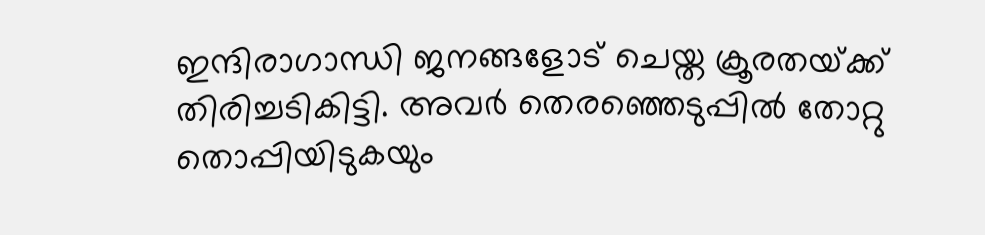ഇന്ദിരാഗാന്ധി ജനങ്ങളോട് ചെയ്ത ക്രൂരതയ്‌ക്ക് തിരിച്ചടികിട്ടി. അവര്‍ തെരഞ്ഞെടുപ്പില്‍ തോറ്റു തൊപ്പിയിടുകയും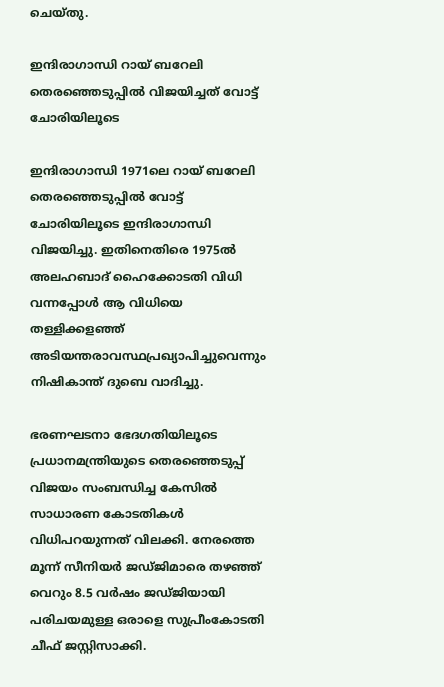ചെയ്തു.

ഇന്ദിരാഗാന്ധി റായ് ബറേലി തെരഞ്ഞെടുപ്പില്‍ വിജയിച്ചത് വോട്ട് ചോരിയിലൂടെ

ഇന്ദിരാഗാന്ധി 1971ലെ റായ് ബറേലി തെരഞ്ഞെടുപ്പില്‍ വോട്ട് ചോരിയിലൂടെ ഇന്ദിരാഗാന്ധി വിജയിച്ചു. ഇതിനെതിരെ 1975ല്‍ അലഹബാദ് ഹൈക്കോടതി വിധി വന്നപ്പോള്‍ ആ വിധിയെ തള്ളിക്കളഞ്ഞ് അടിയന്തരാവസ്ഥപ്രഖ്യാപിച്ചുവെന്നും നിഷികാന്ത് ദുബെ വാദിച്ചു.

ഭരണഘടനാ ഭേദഗതിയിലൂടെ പ്രധാനമന്ത്രിയുടെ തെരഞ്ഞെടുപ്പ് വിജയം സംബന്ധിച്ച കേസില്‍ സാധാരണ കോടതികള്‍ വിധിപറയുന്നത് വിലക്കി. നേരത്തെ മൂന്ന് സീനിയര്‍ ജഡ്ജിമാരെ തഴഞ്ഞ് വെറും 8.5 വര്‍ഷം ജഡ്ജിയായി പരിചയമുള്ള ഒരാളെ സുപ്രീംകോടതി ചീഫ് ജസ്റ്റിസാക്കി.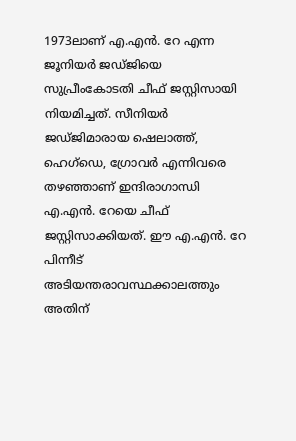1973ലാണ് എ.എന്‍. റേ എന്ന ജൂനിയര്‍ ജഡ്ജിയെ സുപ്രീംകോടതി ചീഫ് ജസ്റ്റിസായി നിയമിച്ചത്. സീനിയര്‍ ജഡ്ജിമാരായ ഷെലാത്ത്, ഹെഗ്ഡെ, ഗ്രോവര്‍ എന്നിവരെ തഴഞ്ഞാണ് ഇന്ദിരാഗാന്ധി എ.എന്‍. റേയെ ചീഫ് ജസ്റ്റിസാക്കിയത്. ഈ എ.എന്‍. റേ പിന്നീട് അടിയന്തരാവസ്ഥക്കാലത്തും അതിന്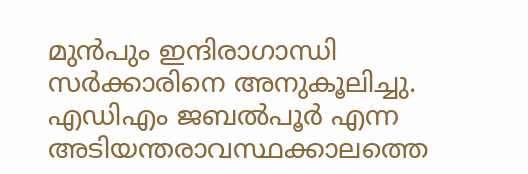മുന്‍പും ഇന്ദിരാഗാന്ധി സര്‍ക്കാരിനെ അനുകൂലിച്ചു. എഡിഎം ജബല്‍പൂര്‍ എന്ന അടിയന്തരാവസ്ഥക്കാലത്തെ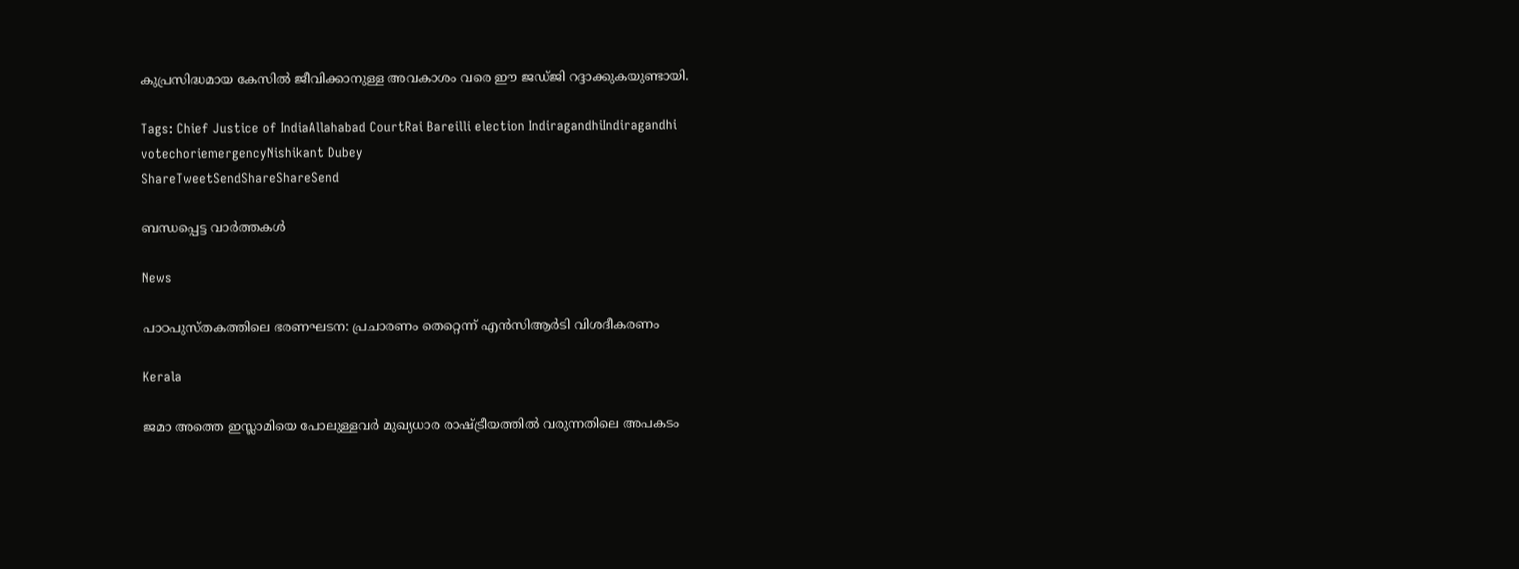കുപ്രസിദ്ധമായ കേസില്‍ ജീവിക്കാനുള്ള അവകാശം വരെ ഈ ജഡ്ജി റദ്ദാക്കുകയുണ്ടായി.

Tags: Chief Justice of IndiaAllahabad CourtRai Bareilli election IndiragandhiIndiragandhi votechoriemergencyNishikant Dubey
ShareTweetSendShareShareSend

ബന്ധപ്പെട്ട വാര്‍ത്തകള്‍

News

പാഠപുസ്തകത്തിലെ ഭരണഘടന: പ്രചാരണം തെറ്റെന്ന് എൻസിആർടി വിശദീകരണം

Kerala

ജമാ അത്തെ ഇസ്ലാമിയെ പോലുള്ളവർ മുഖ്യധാര രാഷ്‌ട്രീയത്തിൽ വരുന്നതിലെ അപകടം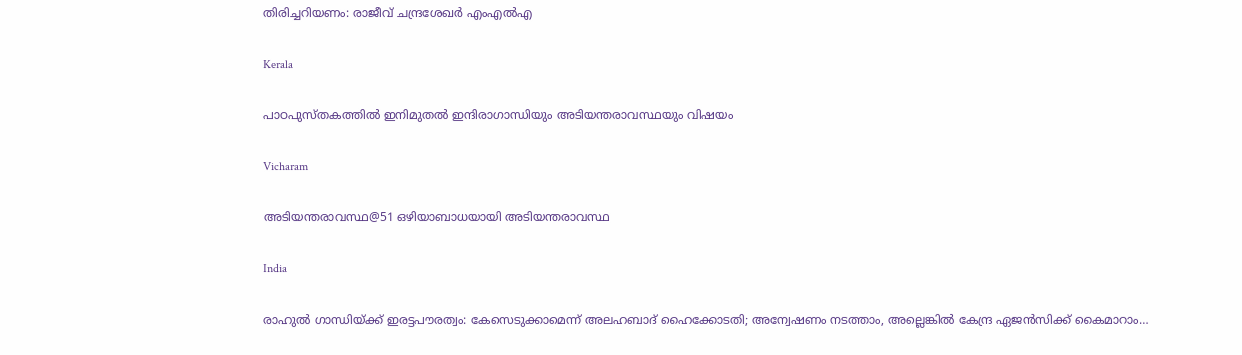തിരിച്ചറിയണം: രാജീവ് ചന്ദ്രശേഖർ എംഎൽഎ

Kerala

പാഠപുസ്തകത്തിൽ ഇനിമുതൽ ഇന്ദിരാഗാന്ധിയും അടിയന്തരാവസ്ഥയും വിഷയം

Vicharam

അടിയന്തരാവസ്ഥ@51 ഒഴിയാബാധയായി അടിയന്തരാവസ്ഥ

India

രാഹുൽ ഗാന്ധിയ്‌ക്ക് ഇരട്ടപൗരത്വം: കേസെടുക്കാമെന്ന് അലഹബാദ് ഹൈക്കോടതി; അന്വേഷണം നടത്താം, അല്ലെങ്കില്‍ കേന്ദ്ര ഏജൻസിക്ക് കൈമാറാം…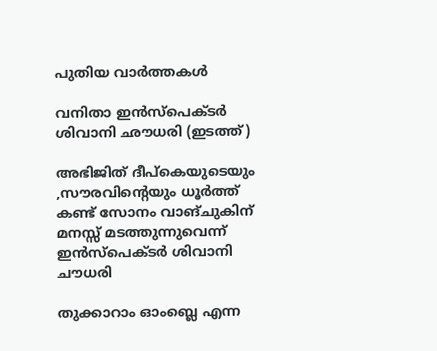പുതിയ വാര്‍ത്തകള്‍

വനിതാ ഇന്‍സ്പെക്ടര്‍ ശിവാനി ഛൗധരി (ഇടത്ത്)

അഭിജിത് ദീപ്കെയുടെയും ,സൗരവിന്റെയും ധൂര്‍ത്ത് കണ്ട് സോനം വാങ്ചുകിന് മനസ്സ് മടത്തുന്നുവെന്ന് ഇന്‍സ്പെക്ടര്‍ ശിവാനി ചൗധരി

തുക്കാറാം ഓംബ്ലെ എന്ന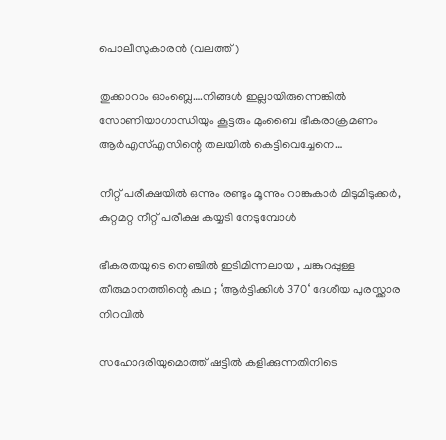പൊലീസുകാരന്‍ (വലത്ത്)

തുക്കാറാം ഓംബ്ലെ….നിങ്ങള്‍ ഇല്ലായിരുന്നെങ്കില്‍ സോണിയാഗാന്ധിയും കൂട്ടരും മുംബൈ ഭീകരാക്രമണം ആര്‍എസ്എസിന്റെ തലയില്‍ കെട്ടിവെച്ചേനെ…

നീറ്റ് പരീക്ഷയില്‍ ഒന്നും രണ്ടും മൂന്നും റാങ്കുകാര്‍ മിടുമിടുക്കര്‍, കുറ്റമറ്റ നീറ്റ് പരീക്ഷ കയ്യടി നേടുമ്പോള്‍

ഭീകരതയുടെ നെഞ്ചിൽ ഇടിമിന്നലായ , ചങ്കുറപ്പുള്ള തീരുമാനത്തിന്റെ കഥ ; ‘ആർട്ടിക്കിൾ 370‘ ദേശീയ പുരസ്ക്കാര നിറവിൽ

സഹോദരിയുമൊത്ത് ഷട്ടില്‍ കളിക്കുന്നതിനിടെ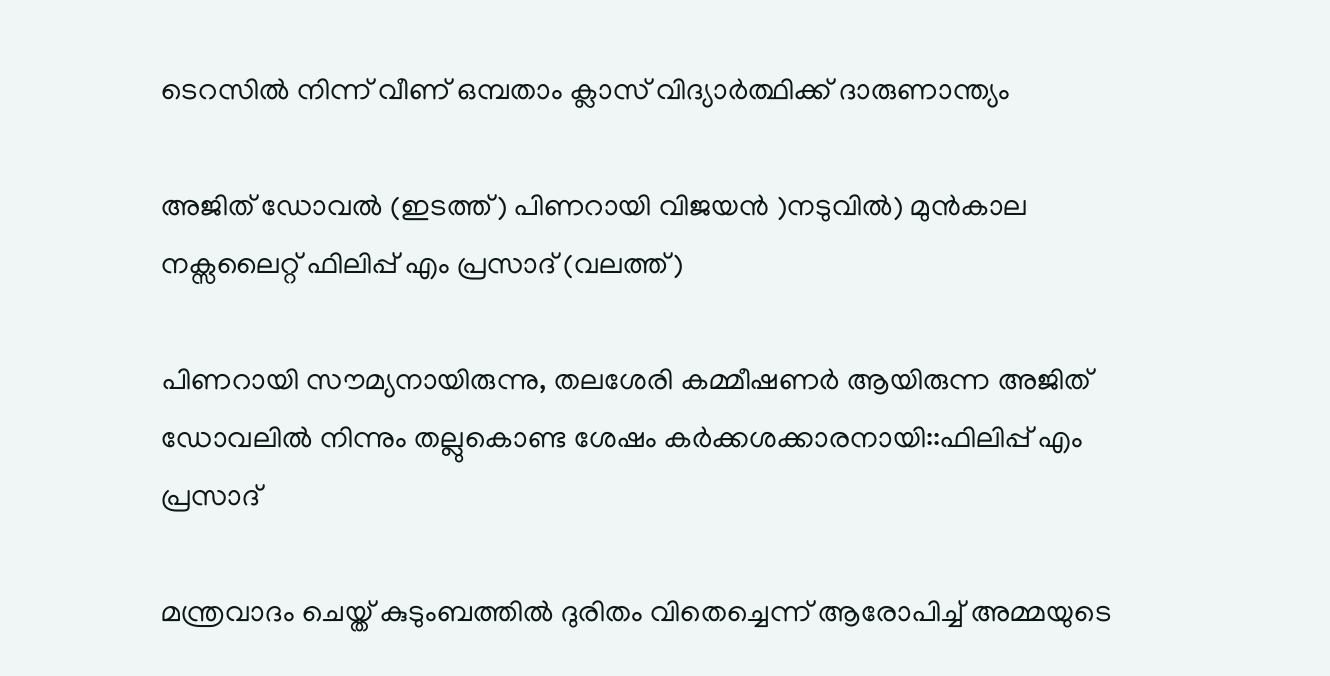ടെറസില്‍ നിന്ന് വീണ് ഒമ്പതാം ക്ലാസ് വിദ്യാര്‍ത്ഥിക്ക് ദാരുണാന്ത്യം

അജിത് ഡോവല്‍ (ഇടത്ത്) പിണറായി വിജയന്‍ )നടുവില്‍) മുന്‍കാല നക്സലൈറ്റ് ഫിലിപ്പ് എം പ്രസാദ് (വലത്ത്)

പിണറായി സൗമ്യനായിരുന്നു, തലശേരി കമ്മീഷണര്‍ ആയിരുന്ന അജിത് ഡോവലില്‍ നിന്നും തല്ലുകൊണ്ട ശേഷം കര്‍ക്കശക്കാരനായി::ഫിലിപ്പ് എം പ്രസാദ്

മന്ത്രവാദം ചെയ്ത് കുടുംബത്തില്‍ ദുരിതം വിതെച്ചെന്ന് ആരോപിച്ച് അമ്മയുടെ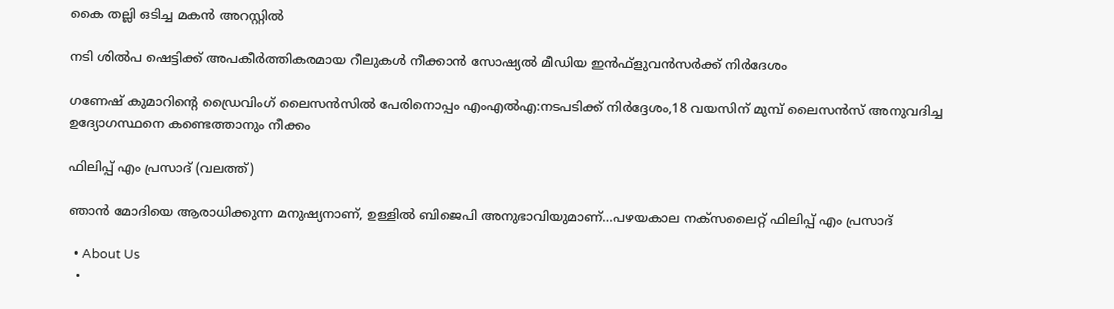കൈ തല്ലി ഒടിച്ച മകന്‍ അറസ്റ്റില്‍

നടി ശില്‍പ ഷെട്ടിക്ക് അപകീര്‍ത്തികരമായ റീലുകള്‍ നീക്കാന്‍ സോഷ്യല്‍ മീഡിയ ഇന്‍ഫ്‌ളുവന്‍സര്‍ക്ക് നിര്‍ദേശം

ഗണേഷ് കുമാറിന്റെ ഡ്രൈവിംഗ് ലൈസന്‍സില്‍ പേരിനൊപ്പം എംഎല്‍എ:നടപടിക്ക് നിര്‍ദ്ദേശം,18 വയസിന് മുമ്പ് ലൈസന്‍സ് അനുവദിച്ച ഉദ്യോഗസ്ഥനെ കണ്ടെത്താനും നീക്കം

ഫിലിപ്പ് എം പ്രസാദ് (വലത്ത്)

ഞാന്‍ മോദിയെ ആരാധിക്കുന്ന മനുഷ്യനാണ്, ഉള്ളില്‍ ബിജെപി അനുഭാവിയുമാണ്…പഴയകാല നക്സലൈറ്റ് ഫിലിപ്പ് എം പ്രസാദ്

  • About Us
  •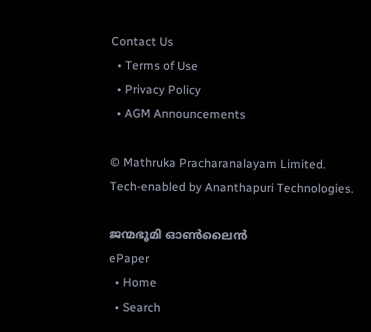Contact Us
  • Terms of Use
  • Privacy Policy
  • AGM Announcements

© Mathruka Pracharanalayam Limited.
Tech-enabled by Ananthapuri Technologies.

ജന്മഭൂമി ഓണ്‍ലൈന്‍
ePaper
  • Home
  • Search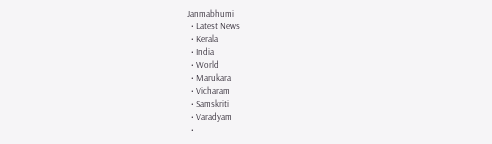Janmabhumi
  • Latest News
  • Kerala
  • India
  • World
  • Marukara
  • Vicharam
  • Samskriti
  • Varadyam
  •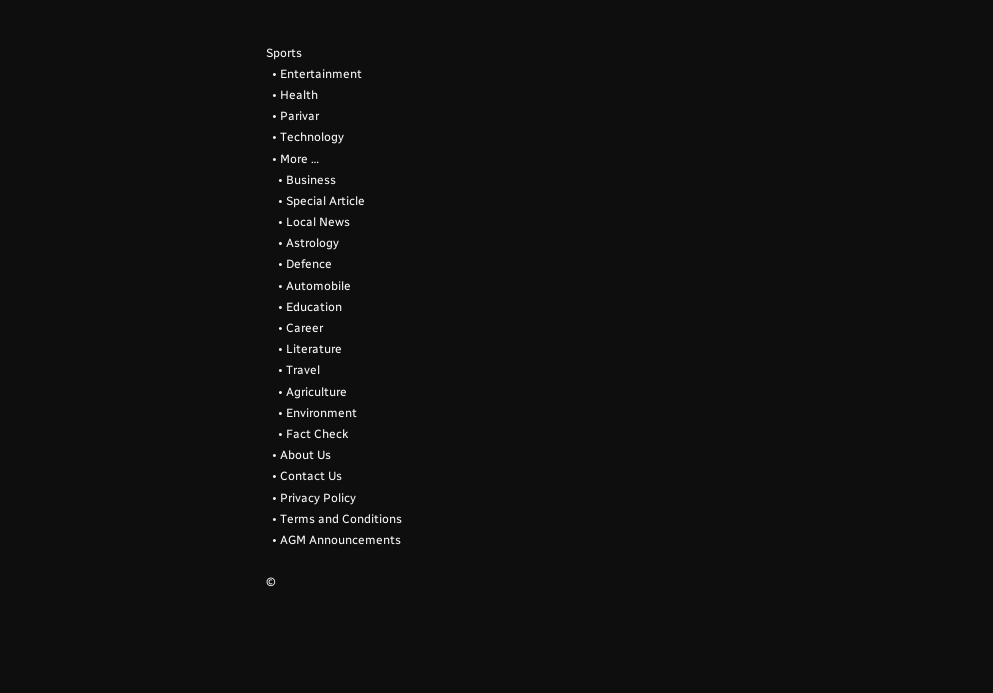Sports
  • Entertainment
  • Health
  • Parivar
  • Technology
  • More …
    • Business
    • Special Article
    • Local News
    • Astrology
    • Defence
    • Automobile
    • Education
    • Career
    • Literature
    • Travel
    • Agriculture
    • Environment
    • Fact Check
  • About Us
  • Contact Us
  • Privacy Policy
  • Terms and Conditions
  • AGM Announcements

©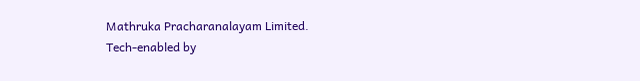Mathruka Pracharanalayam Limited.
Tech-enabled by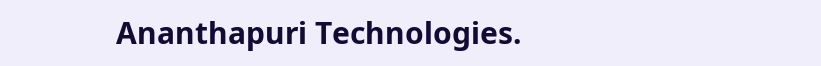Ananthapuri Technologies.